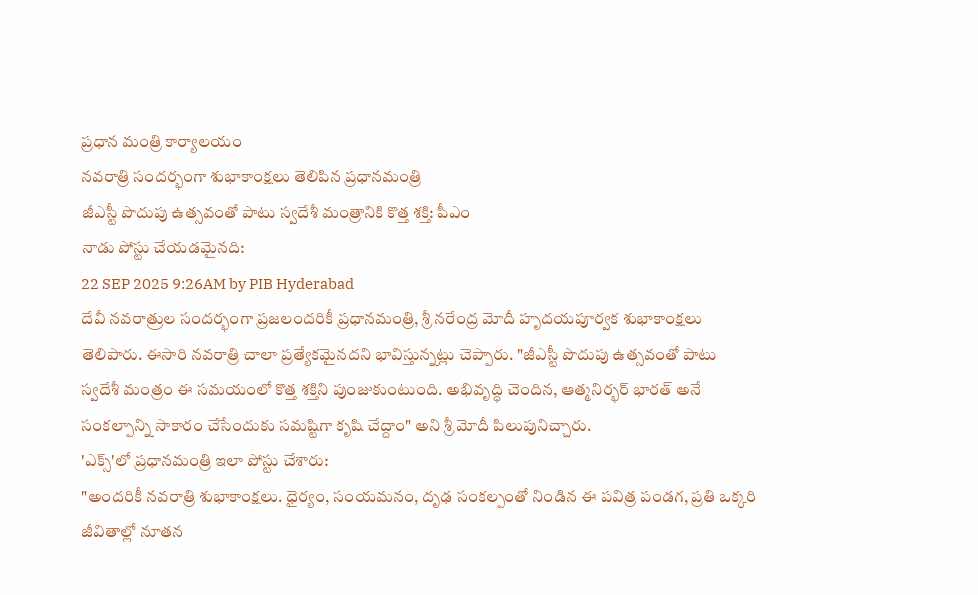ప్రధాన మంత్రి కార్యాలయం
నవరాత్రి సందర్భంగా శుభాకాంక్షలు తెలిపిన ప్రధానమంత్రి
జీఎస్టీ పొదుపు ఉత్సవంతో పాటు స్వదేశీ మంత్రానికి కొత్త శక్తి: పీఎం
నాడు పోస్టు చేయడమైనది:
22 SEP 2025 9:26AM by PIB Hyderabad
దేవీ నవరాత్రుల సందర్భంగా ప్రజలందరికీ ప్రధానమంత్రి, శ్రీ నరేంద్ర మోదీ హృదయపూర్వక శుభాకాంక్షలు తెలిపారు. ఈసారి నవరాత్రి చాలా ప్రత్యేకమైనదని భావిస్తున్నట్లు చెప్పారు. "జీఎస్టీ పొదుపు ఉత్సవంతో పాటు స్వదేశీ మంత్రం ఈ సమయంలో కొత్త శక్తిని పుంజుకుంటుంది. అభివృద్ధి చెందిన, ఆత్మనిర్భర్ భారత్ అనే సంకల్పాన్ని సాకారం చేసేందుకు సమష్టిగా కృషి చేద్దాం" అని శ్రీ మోదీ పిలుపునిచ్చారు.
'ఎక్స్'లో ప్రధానమంత్రి ఇలా పోస్టు చేశారు:
"అందరికీ నవరాత్రి శుభాకాంక్షలు. ధైర్యం, సంయమనం, దృఢ సంకల్పంతో నిండిన ఈ పవిత్ర పండగ, ప్రతి ఒక్కరి జీవితాల్లో నూతన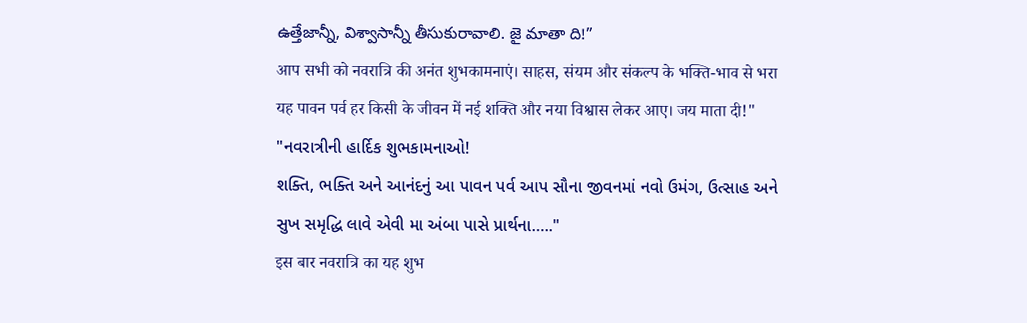ఉత్తేజాన్నీ, విశ్వాసాన్నీ తీసుకురావాలి. జై మాతా ది!”
आप सभी को नवरात्रि की अनंत शुभकामनाएं। साहस, संयम और संकल्प के भक्ति-भाव से भरा यह पावन पर्व हर किसी के जीवन में नई शक्ति और नया विश्वास लेकर आए। जय माता दी!"
"નવરાત્રીની હાર્દિક શુભકામનાઓ!
શક્તિ, ભક્તિ અને આનંદનું આ પાવન પર્વ આપ સૌના જીવનમાં નવો ઉમંગ, ઉત્સાહ અને સુખ સમૃદ્ધિ લાવે એવી મા અંબા પાસે પ્રાર્થના….."
इस बार नवरात्रि का यह शुभ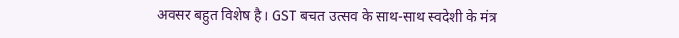अवसर बहुत विशेष है। GST बचत उत्सव के साथ-साथ स्वदेशी के मंत्र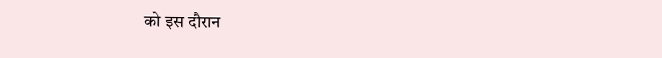को इस दौरान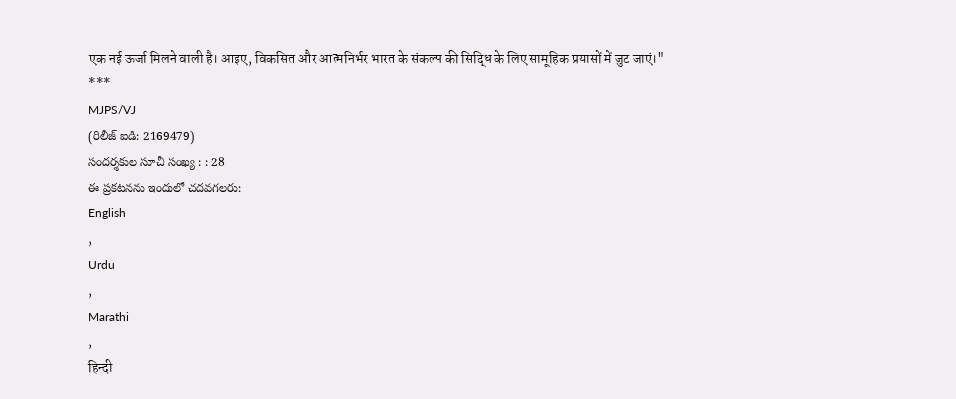एक नई ऊर्जा मिलने वाली है। आइए, विकसित और आत्मनिर्भर भारत के संकल्प की सिद्धि के लिए सामूहिक प्रयासों में जुट जाएं।"
***
MJPS/VJ
(రిలీజ్ ఐడి: 2169479)
సందర్శకుల సూచీ సంఖ్య : : 28
ఈ ప్రకటనను ఇందులో చదవగలరు:
English
,
Urdu
,
Marathi
,
हिन्दी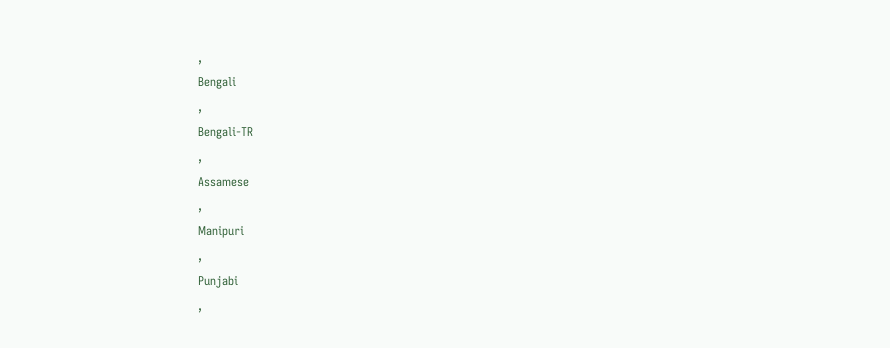,
Bengali
,
Bengali-TR
,
Assamese
,
Manipuri
,
Punjabi
,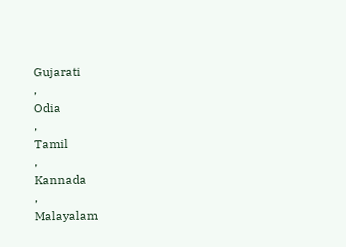Gujarati
,
Odia
,
Tamil
,
Kannada
,
Malayalam